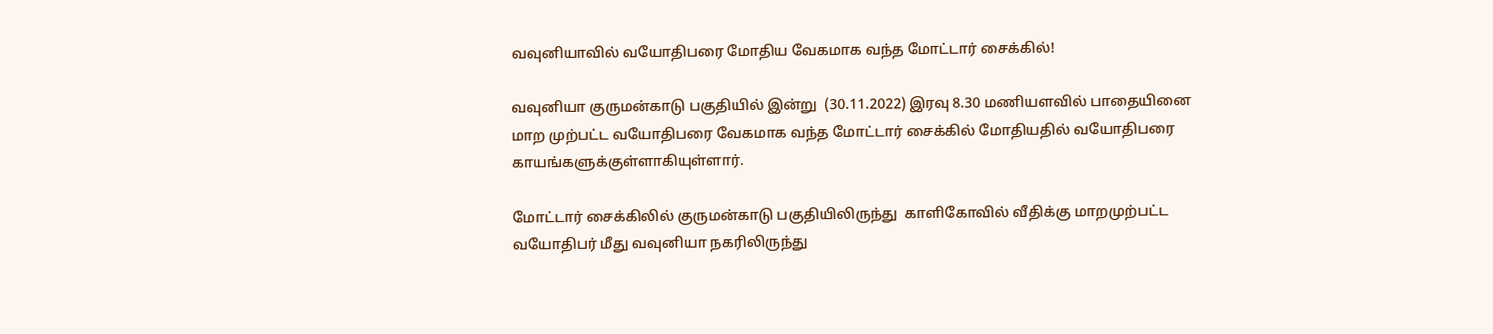வவுனியாவில் வயோதிபரை மோதிய வேகமாக வந்த மோட்டார் சைக்கில்!

வவுனியா குருமன்காடு பகுதியில் இன்று  (30.11.2022) இரவு 8.30 மணியளவில் பாதையினை மாற முற்பட்ட வயோதிபரை வேகமாக வந்த மோட்டார் சைக்கில் மோதியதில் வயோதிபரை காயங்களுக்குள்ளாகியுள்ளார்.

மோட்டார் சைக்கிலில் குருமன்காடு பகுதியிலிருந்து  காளிகோவில் வீதிக்கு மாறமுற்பட்ட வயோதிபர் மீது வவுனியா நகரிலிருந்து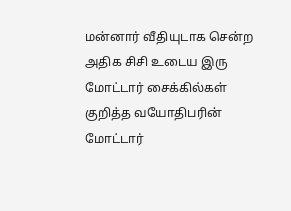மன்னார் வீதியுடாக சென்ற அதிக சிசி உடைய இரு மோட்டார் சைக்கில்கள் குறித்த வயோதிபரின் மோட்டார்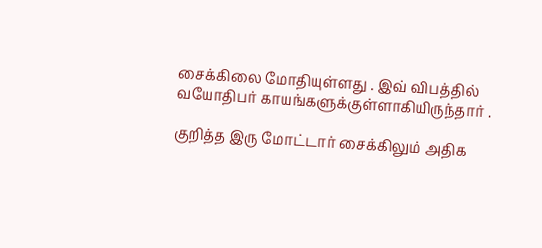சைக்கிலை மோதியுள்ளது . இவ் விபத்தில் வயோதிபர் காயங்களுக்குள்ளாகியிருந்தார் .

குறித்த இரு மோட்டார் சைக்கிலும் அதிக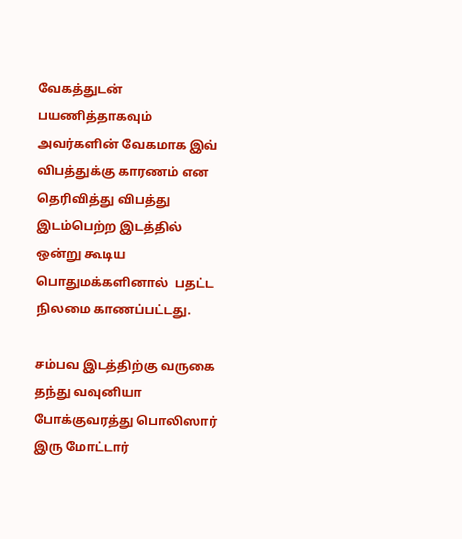வேகத்துடன் பயணித்தாகவும் அவர்களின் வேகமாக இவ் விபத்துக்கு காரணம் என தெரிவித்து விபத்து இடம்பெற்ற இடத்தில் ஒன்று கூடிய பொதுமக்களினால்  பதட்ட நிலமை காணப்பட்டது.

சம்பவ இடத்திற்கு வருகை தந்து வவுனியா போக்குவரத்து பொலிஸார் இரு மோட்டார்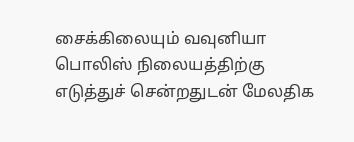சைக்கிலையும் வவுனியா பொலிஸ் நிலையத்திற்கு எடுத்துச் சென்றதுடன் மேலதிக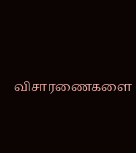விசாரணைகளை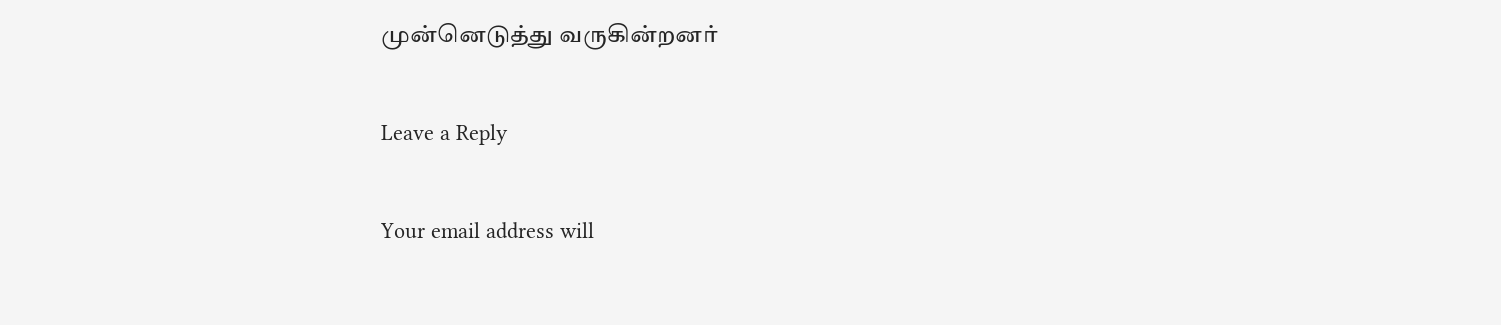முன்னெடுத்து வருகின்றனர்

Leave a Reply

Your email address will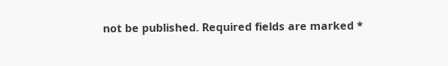not be published. Required fields are marked *